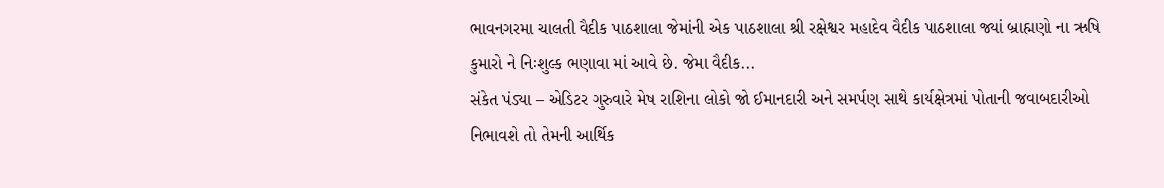ભાવનગરમા ચાલતી વૈદીક પાઠશાલા જેમાંની એક પાઠશાલા શ્રી રક્ષેશ્વર મહાદેવ વૈદીક પાઠશાલા જ્યાં બ્રાહ્મણો ના ઋષિ કુમારો ને નિઃશુલ્ક ભણાવા માં આવે છે. જેમા વૈદીક...
સંકેત પંડ્યા – એડિટર ગુરુવારે મેષ રાશિના લોકો જો ઈમાનદારી અને સમર્પણ સાથે કાર્યક્ષેત્રમાં પોતાની જવાબદારીઓ નિભાવશે તો તેમની આર્થિક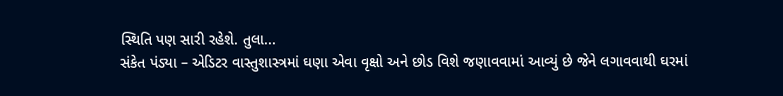સ્થિતિ પણ સારી રહેશે. તુલા...
સંકેત પંડ્યા – એડિટર વાસ્તુશાસ્ત્રમાં ઘણા એવા વૃક્ષો અને છોડ વિશે જણાવવામાં આવ્યું છે જેને લગાવવાથી ઘરમાં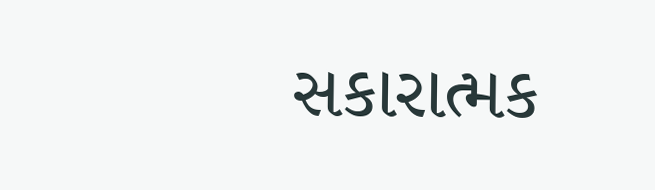સકારાત્મક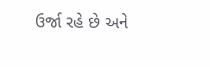ઉર્જા રહે છે અને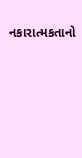નકારાત્મકતાનો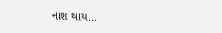નાશ થાય...